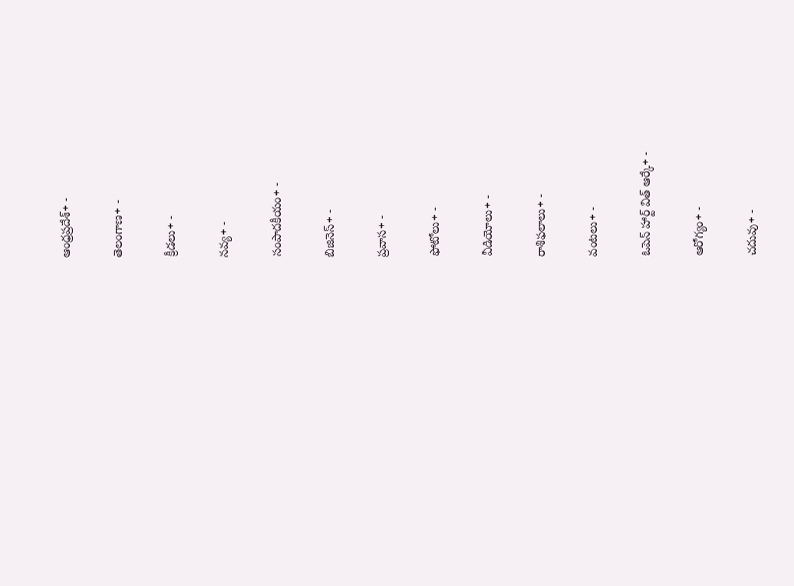ఆంధ్రప్రదేశ్+ -

తెలంగాణ+ -

క్రీడలు+ -

నవ్య+ -

సంపాదకీయం+ -

బిజినెస్+ -

ప్రవాస+ -

ఫోటోలు+ -

వీడియోలు+ -

రాశిఫలాలు+ -

వంటలు+ -

ఓపెన్ హార్ట్ విత్ ఆర్కే+ -

ఆరోగ్యం+ -

చదువు+ -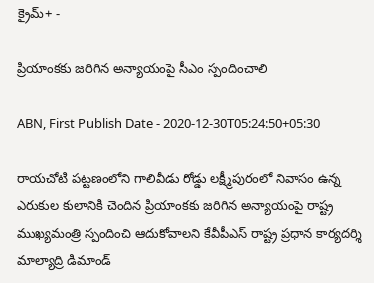క్రైమ్+ -

ప్రియాంకకు జరిగిన అన్యాయంపై సీఎం స్పందించాలి

ABN, First Publish Date - 2020-12-30T05:24:50+05:30

రాయచోటి పట్టణంలోని గాలివీడు రోడ్డు లక్ష్మీపురంలో నివాసం ఉన్న ఎరుకుల కులానికి చెందిన ప్రియాంకకు జరిగిన అన్యాయంపై రాష్ట్ర ముఖ్యమంత్రి స్పందించి ఆదుకోవాలని కేవీపీఎస్‌ రాష్ట్ర ప్రధాన కార్యదర్శి మాల్యాద్రి డిమాండ్‌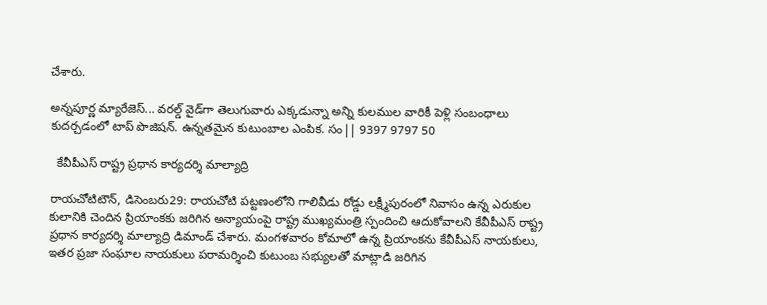చేశారు.

అన్నపూర్ణ మ్యారేజెస్... వరల్డ్ వైడ్‌గా తెలుగువారు ఎక్కడున్నా అన్ని కులముల వారికీ పెళ్లి సంబంధాలు కుదర్చడంలో టాప్ పొజిషన్. ఉన్నతమైన కుటుంబాల ఎంపిక. సం|| 9397 9797 50

  కేవీపీఎస్‌ రాష్ట్ర ప్రధాన కార్యదర్శి మాల్యాద్రి

రాయచోటిటౌన్‌, డిసెంబరు29: రాయచోటి పట్టణంలోని గాలివీడు రోడ్డు లక్ష్మీపురంలో నివాసం ఉన్న ఎరుకుల కులానికి చెందిన ప్రియాంకకు జరిగిన అన్యాయంపై రాష్ట్ర ముఖ్యమంత్రి స్పందించి ఆదుకోవాలని కేవీపీఎస్‌ రాష్ట్ర ప్రధాన కార్యదర్శి మాల్యాద్రి డిమాండ్‌ చేశారు. మంగళవారం కోమాలో ఉన్న ప్రియాంకను కేవీపీఎస్‌ నాయకులు, ఇతర ప్రజా సంఘాల నాయకులు పరామర్శించి కుటుంబ సభ్యులతో మాట్లాడి జరిగిన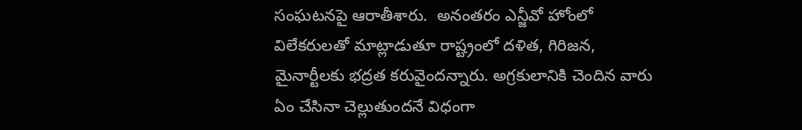సంఘటనపై ఆరాతీశారు.  అనంతరం ఎన్జీవో హోంలో విలేకరులతో మాట్లాడుతూ రాష్ట్రంలో దళిత, గిరిజన, మైనార్టీలకు భద్రత కరువైందన్నారు. అగ్రకులానికి చెందిన వారు ఏం చేసినా చెల్లుతుందనే విధంగా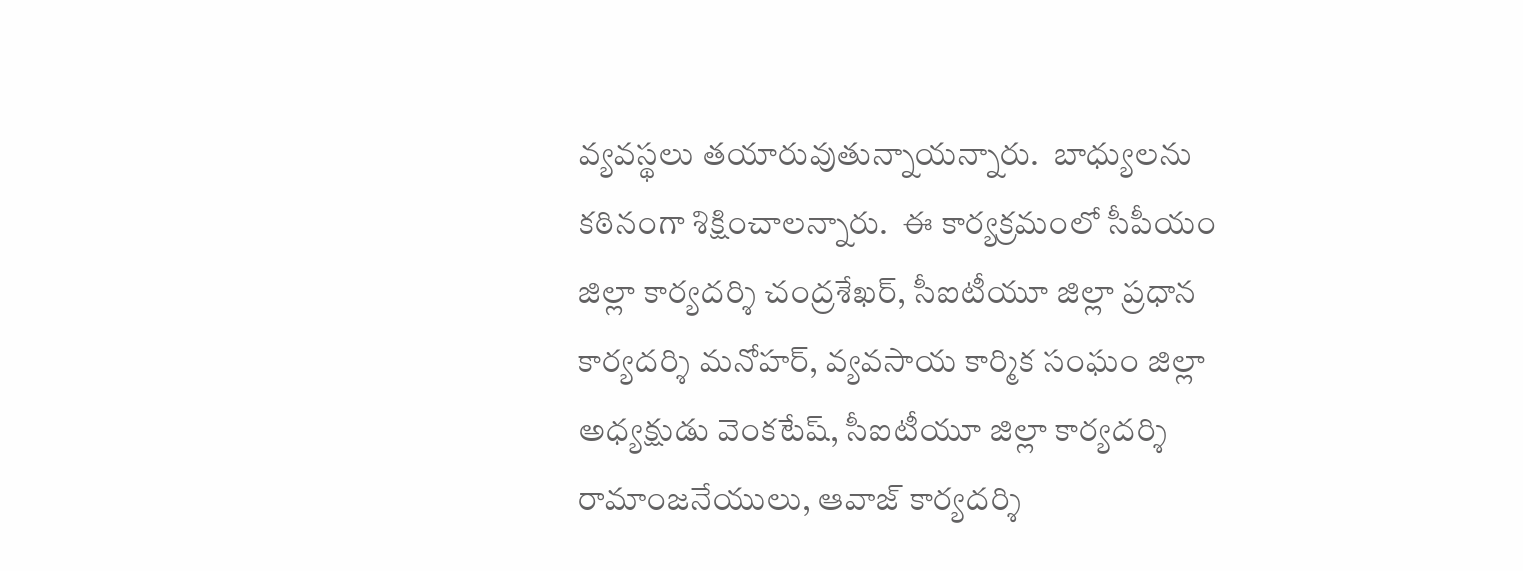వ్యవస్థలు తయారువుతున్నాయన్నారు.  బాధ్యులను కఠినంగా శిక్షించాలన్నారు.  ఈ కార్యక్రమంలో సీపీయం  జిల్లా కార్యదర్శి చంద్రశేఖర్‌, సీఐటీయూ జిల్లా ప్రధాన కార్యదర్శి మనోహర్‌, వ్యవసాయ కార్మిక సంఘం జిల్లా అధ్యక్షుడు వెంకటేష్‌, సీఐటీయూ జిల్లా కార్యదర్శి రామాంజనేయులు, ఆవాజ్‌ కార్యదర్శి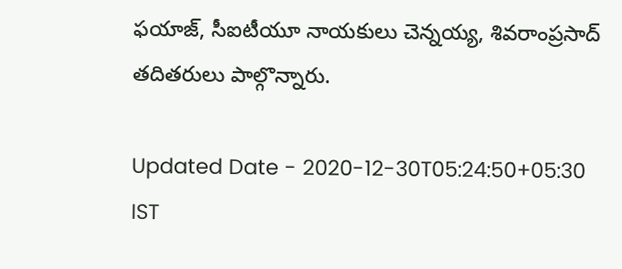ఫయాజ్‌, సీఐటీయూ నాయకులు చెన్నయ్య, శివరాంప్రసాద్‌ తదితరులు పాల్గొన్నారు.

Updated Date - 2020-12-30T05:24:50+05:30 IST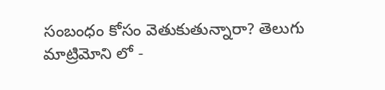సంబంధం కోసం వెతుకుతున్నారా? తెలుగు మాట్రిమోని లో -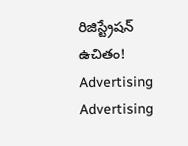రిజిస్ట్రేషన్ ఉచితం!
Advertising
Advertising